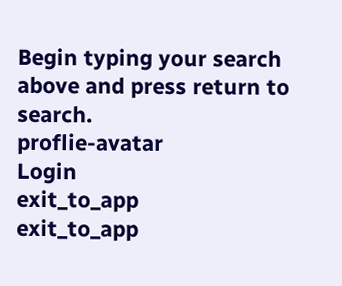Begin typing your search above and press return to search.
proflie-avatar
Login
exit_to_app
exit_to_app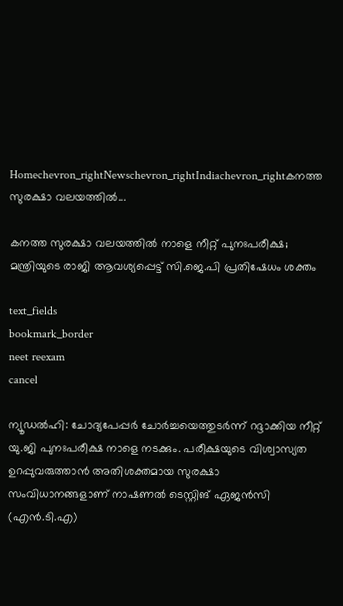Homechevron_rightNewschevron_rightIndiachevron_rightകനത്ത സുരക്ഷാ വലയത്തിൽ...

കനത്ത സുരക്ഷാ വലയത്തിൽ നാളെ നീറ്റ് പുനഃപരീക്ഷ; മന്ത്രിയുടെ രാജി ആവശ്യപ്പെട്ട് സി.ജെ.പി പ്രതിഷേധം ശക്തം

text_fields
bookmark_border
neet reexam
cancel

ന്യൂഡൽഹി: ചോദ്യപേപ്പർ ചോർച്ചയെത്തുടർന്ന് റദ്ദാക്കിയ നീറ്റ് യു.ജി പുനഃപരീക്ഷ നാളെ നടക്കും. പരീക്ഷയുടെ വിശ്വാസ്യത ഉറപ്പുവരുത്താൻ അതിശക്തമായ സുരക്ഷാ സംവിധാനങ്ങളാണ് നാഷണൽ ടെസ്റ്റിങ് ഏജൻസി (എൻ.ടി.എ)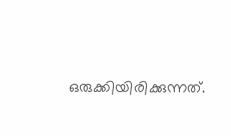ഒരുക്കിയിരിക്കുന്നത്.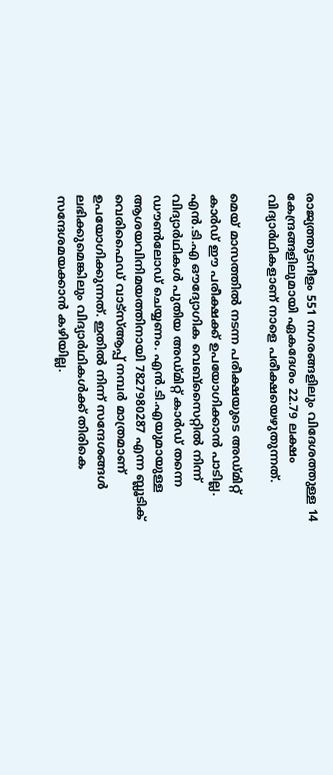രാജ്യത്തുടനീളം 551 നഗരങ്ങളിലും വിദേശത്തുള്ള 14 കേന്ദ്രങ്ങളിലുമായി ഏകദേശം 22.79 ലക്ഷം വിദ്യാർഥികളാണ് നാളെ പരീക്ഷയെഴുതുന്നത്.

മെയ് മാസത്തിൽ നടന്ന പരീക്ഷയുടെ അഡ്മിറ്റ് കാർഡ് ഈ പരീക്ഷക്ക് ഉപയോഗിക്കാൻ പാടില്ല. എൻ.ടി.എ ഔദ്യോഗിക വെബ്‌സൈറ്റിൽ നിന്ന് വിദ്യാർഥികൾ പുതിയ അഡ്മിറ്റ് കാർഡ് തന്നെ ഡൗൺലോഡ് ചെയ്യണം. എൻ.ടി.എയുമായുള്ള ആശയവിനിമയത്തിനായി 7827980287 എന്ന ബ്ലൂടിക് വെരിഫൈഡ് വാട്‌സ്ആപ്പ് നമ്പർ മാത്രമാണ് ഉപയോഗിക്കുന്നത്. ഇതിൽ നിന്ന് സന്ദേശങ്ങൾ ലഭിക്കുമെങ്കിലും വിദ്യാർഥികൾക്ക് തിരികെ സന്ദേശമയക്കാൻ കഴിയില്ല.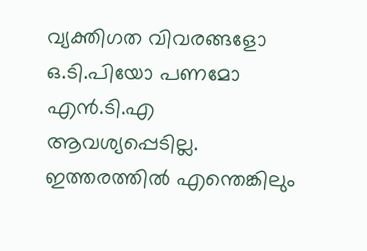വ്യക്തിഗത വിവരങ്ങളോ ഒ.ടി.പിയോ പണമോ എൻ.ടി.എ ആവശ്യപ്പെടില്ല. ഇത്തരത്തിൽ എന്തെങ്കിലും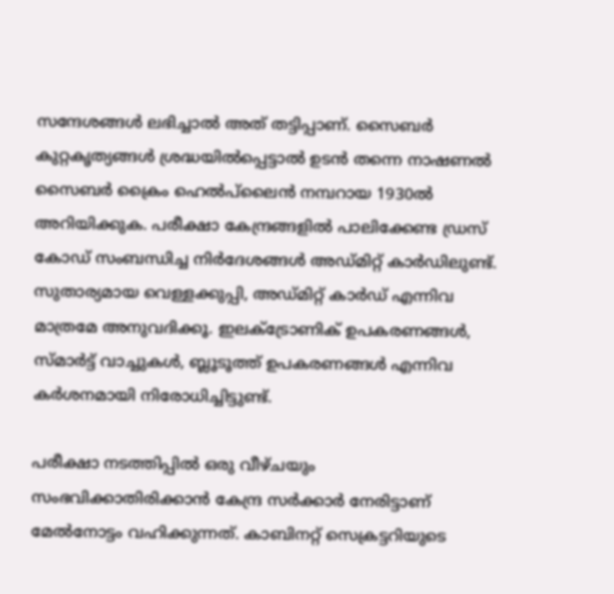സന്ദേശങ്ങൾ ലഭിച്ചാൽ അത് തട്ടിപ്പാണ്. സൈബർ കുറ്റകൃത്യങ്ങൾ ശ്രദ്ധയിൽപ്പെട്ടാൽ ഉടൻ തന്നെ നാഷണൽ സൈബർ ക്രൈം ഹെൽപ്‌ലൈൻ നമ്പറായ 1930ൽ അറിയിക്കുക. പരീക്ഷാ കേന്ദ്രങ്ങളിൽ പാലിക്കേണ്ട ഡ്രസ് കോഡ് സംബന്ധിച്ച നിർദേശങ്ങൾ അഡ്മിറ്റ് കാർഡിലുണ്ട്. സുതാര്യമായ വെള്ളക്കുപ്പി, അഡ്മിറ്റ് കാർഡ് എന്നിവ മാത്രമേ അനുവദിക്കൂ. ഇലക്ട്രോണിക് ഉപകരണങ്ങൾ, സ്മാർട്ട് വാച്ചുകൾ, ബ്ലൂടൂത്ത് ഉപകരണങ്ങൾ എന്നിവ കർശനമായി നിരോധിച്ചിട്ടുണ്ട്.

പരീക്ഷാ നടത്തിപ്പിൽ ഒരു വീഴ്ചയും സംഭവിക്കാതിരിക്കാൻ കേന്ദ്ര സർക്കാർ നേരിട്ടാണ് മേൽനോട്ടം വഹിക്കുന്നത്. കാബിനറ്റ് സെക്രട്ടറിയുടെ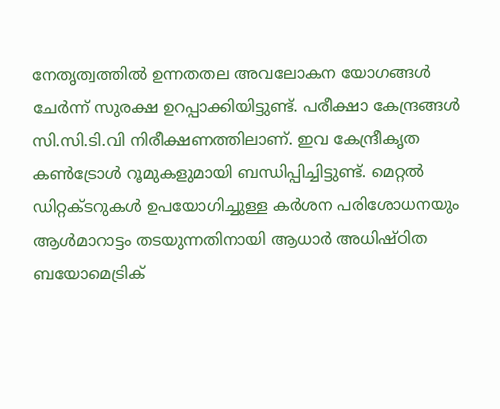നേതൃത്വത്തിൽ ഉന്നതതല അവലോകന യോഗങ്ങൾ ചേർന്ന് സുരക്ഷ ഉറപ്പാക്കിയിട്ടുണ്ട്. പരീക്ഷാ കേന്ദ്രങ്ങൾ സി.സി.ടി.വി നിരീക്ഷണത്തിലാണ്. ഇവ കേന്ദ്രീകൃത കൺട്രോൾ റൂമുകളുമായി ബന്ധിപ്പിച്ചിട്ടുണ്ട്. മെറ്റൽ ഡിറ്റക്ടറുകൾ ഉപയോഗിച്ചുള്ള കർശന പരിശോധനയും ആൾമാറാട്ടം തടയുന്നതിനായി ആധാർ അധിഷ്ഠിത ബയോമെട്രിക്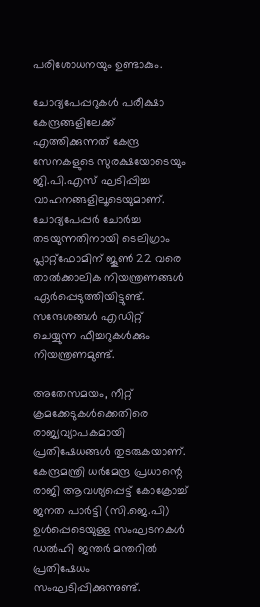പരിശോധനയും ഉണ്ടാകും.

ചോദ്യപേപ്പറുകൾ പരീക്ഷാ കേന്ദ്രങ്ങളിലേക്ക് എത്തിക്കുന്നത് കേന്ദ്ര സേനകളുടെ സുരക്ഷയോടെയും ജി.പി.എസ് ഘടിപ്പിച്ച വാഹനങ്ങളിലൂടെയുമാണ്. ചോദ്യപേപ്പർ ചോർച്ച തടയുന്നതിനായി ടെലിഗ്രാം പ്ലാറ്റ്‌ഫോമിന് ജൂൺ 22 വരെ താൽക്കാലിക നിയന്ത്രണങ്ങൾ ഏർപ്പെടുത്തിയിട്ടുണ്ട്. സന്ദേശങ്ങൾ എഡിറ്റ് ചെയ്യുന്ന ഫീച്ചറുകൾക്കും നിയന്ത്രണമുണ്ട്.

അതേസമയം, നീറ്റ് ക്രമക്കേടുകൾക്കെതിരെ രാജ്യവ്യാപകമായി പ്രതിഷേധങ്ങൾ തുടരുകയാണ്. കേന്ദ്രമന്ത്രി ധർമേന്ദ്ര പ്രധാന്റെ രാജി ആവശ്യപ്പെട്ട് കോക്രോച്ച് ജനത പാർട്ടി (സി.ജെ.പി) ഉൾപ്പെടെയുള്ള സംഘടനകൾ ഡൽഹി ജന്തർ മന്തറിൽ പ്രതിഷേധം സംഘടിപ്പിക്കുന്നുണ്ട്.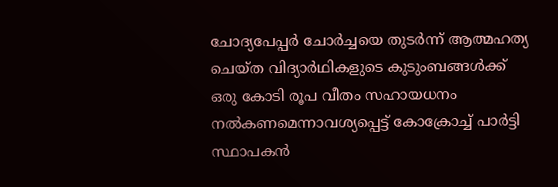ചോദ്യപേപ്പർ ചോർച്ചയെ തുടർന്ന് ആത്മഹത്യ ചെയ്ത വിദ്യാർഥികളുടെ കുടുംബങ്ങൾക്ക് ഒരു കോടി രൂപ വീതം സഹായധനം നൽകണമെന്നാവശ്യപ്പെട്ട് കോക്രോച്ച് പാര്‍ട്ടി സ്ഥാപകന്‍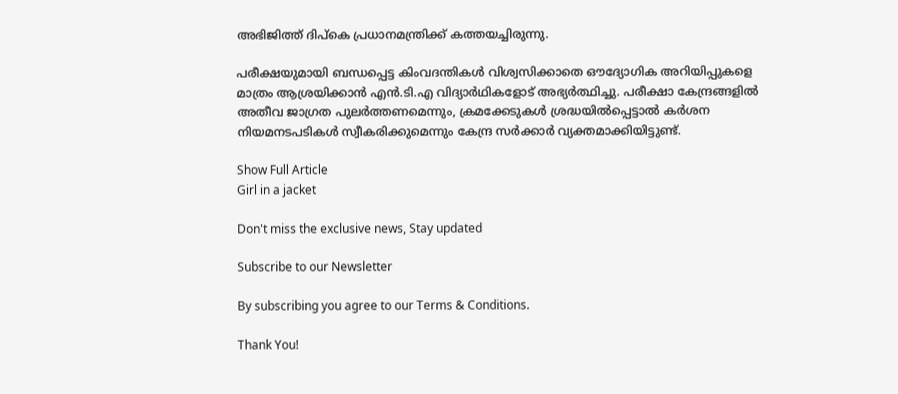അഭിജിത്ത് ദിപ്കെ പ്രധാനമന്ത്രിക്ക് കത്തയച്ചിരുന്നു.

പരീക്ഷയുമായി ബന്ധപ്പെട്ട കിംവദന്തികൾ വിശ്വസിക്കാതെ ഔദ്യോഗിക അറിയിപ്പുകളെ മാത്രം ആശ്രയിക്കാൻ എൻ.ടി.എ വിദ്യാർഥികളോട് അഭ്യർത്ഥിച്ചു. പരീക്ഷാ കേന്ദ്രങ്ങളിൽ അതീവ ജാഗ്രത പുലർത്തണമെന്നും, ക്രമക്കേടുകൾ ശ്രദ്ധയിൽപ്പെട്ടാൽ കർശന നിയമനടപടികൾ സ്വീകരിക്കുമെന്നും കേന്ദ്ര സർക്കാർ വ്യക്തമാക്കിയിട്ടുണ്ട്.

Show Full Article
Girl in a jacket

Don't miss the exclusive news, Stay updated

Subscribe to our Newsletter

By subscribing you agree to our Terms & Conditions.

Thank You!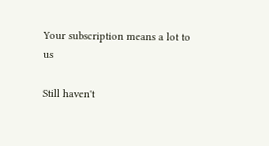Your subscription means a lot to us

Still haven't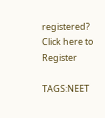registered? Click here to Register

TAGS:NEET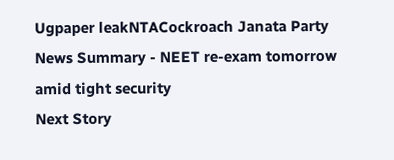Ugpaper leakNTACockroach Janata Party
News Summary - NEET re-exam tomorrow amid tight security
Next Story